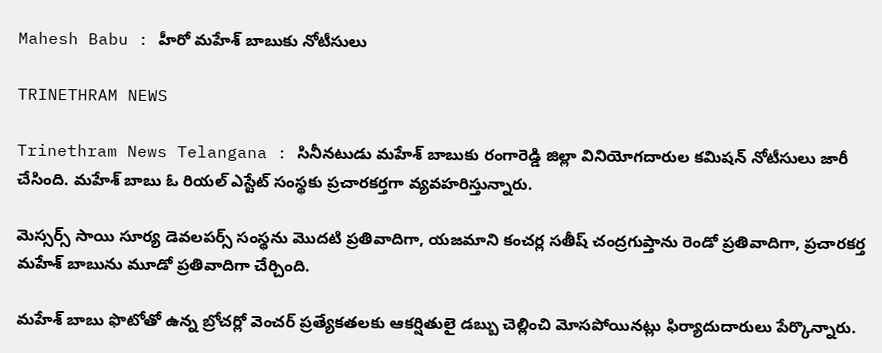Mahesh Babu : హీరో మహేశ్ బాబుకు నోటీసులు

TRINETHRAM NEWS

Trinethram News Telangana : సినీనటుడు మహేశ్ బాబుకు రంగారెడ్డి జిల్లా వినియోగదారుల కమిషన్ నోటీసులు జారీ చేసింది. మహేశ్ బాబు ఓ రియల్ ఎస్టేట్ సంస్థకు ప్రచారకర్తగా వ్యవహరిస్తున్నారు.

మెస్సర్స్ సాయి సూర్య డెవలపర్స్ సంస్థను మొదటి ప్రతివాదిగా, యజమాని కంచర్ల సతీష్ చంద్రగుప్తాను రెండో ప్రతివాదిగా, ప్రచారకర్త మహేశ్ బాబును మూడో ప్రతివాదిగా చేర్చింది.

మహేశ్ బాబు ఫొటోతో ఉన్న బ్రోచర్లో వెంచర్ ప్రత్యేకతలకు ఆకర్షితులై డబ్బు చెల్లించి మోసపోయినట్లు ఫిర్యాదుదారులు పేర్కొన్నారు.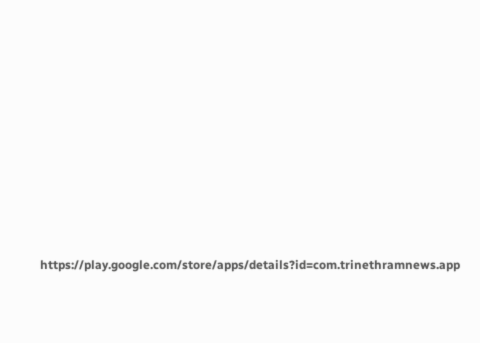https://play.google.com/store/apps/details?id=com.trinethramnews.app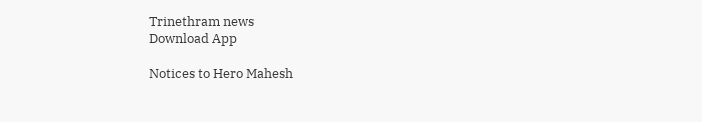Trinethram news
Download App

Notices to Hero Mahesh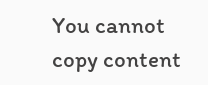You cannot copy content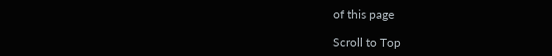of this page

Scroll to Top